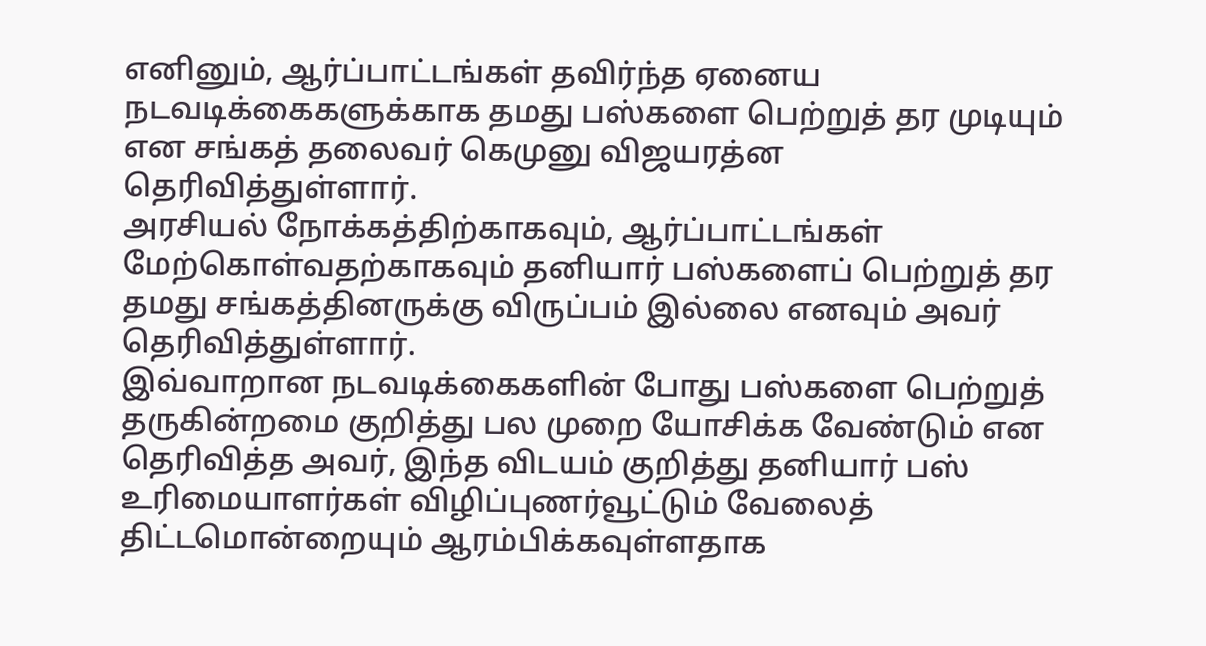எனினும், ஆர்ப்பாட்டங்கள் தவிர்ந்த ஏனைய நடவடிக்கைகளுக்காக தமது பஸ்களை பெற்றுத் தர முடியும் என சங்கத் தலைவர் கெமுனு விஜயரத்ன தெரிவித்துள்ளார்.
அரசியல் நோக்கத்திற்காகவும், ஆர்ப்பாட்டங்கள் மேற்கொள்வதற்காகவும் தனியார் பஸ்களைப் பெற்றுத் தர தமது சங்கத்தினருக்கு விருப்பம் இல்லை எனவும் அவர் தெரிவித்துள்ளார்.
இவ்வாறான நடவடிக்கைகளின் போது பஸ்களை பெற்றுத் தருகின்றமை குறித்து பல முறை யோசிக்க வேண்டும் என தெரிவித்த அவர், இந்த விடயம் குறித்து தனியார் பஸ் உரிமையாளர்கள் விழிப்புணர்வூட்டும் வேலைத் திட்டமொன்றையும் ஆரம்பிக்கவுள்ளதாக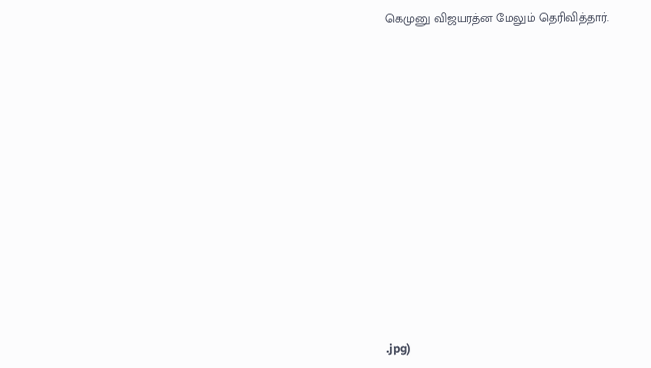கெமுனு விஜயரத்ன மேலும் தெரிவித்தார்.














.jpg)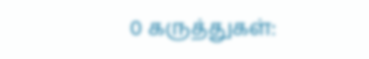0 கருத்துகள்: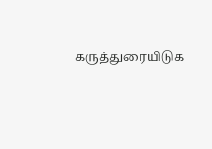கருத்துரையிடுக